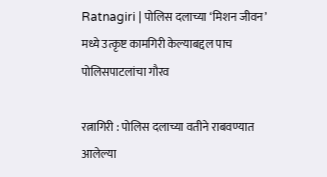Ratnagiri | पोलिस दलाच्या ‘मिशन जीवन’ मध्ये उत्कृष्ट कामगिरी केल्याबद्दल पाच पोलिसपाटलांचा गौरव

रत्नागिरी : पोलिस दलाच्या वतीने राबवण्यात आलेल्या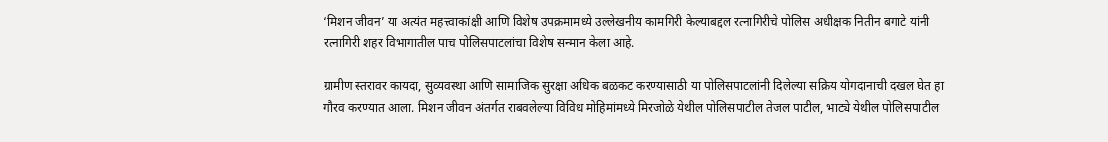‘मिशन जीवन’ या अत्यंत महत्त्वाकांक्षी आणि विशेष उपक्रमामध्ये उल्लेखनीय कामगिरी केल्याबद्दल रत्नागिरीचे पोलिस अधीक्षक नितीन बगाटे यांनी रत्नागिरी शहर विभागातील पाच पोलिसपाटलांचा विशेष सन्मान केला आहे.

ग्रामीण स्तरावर कायदा, सुव्यवस्था आणि सामाजिक सुरक्षा अधिक बळकट करण्यासाठी या पोलिसपाटलांनी दिलेल्या सक्रिय योगदानाची दखल घेत हा गौरव करण्यात आला. मिशन जीवन अंतर्गत राबवलेल्या विविध मोहिमांमध्ये मिरजोळे येथील पोलिसपाटील तेजल पाटील, भाट्ये येथील पोलिसपाटील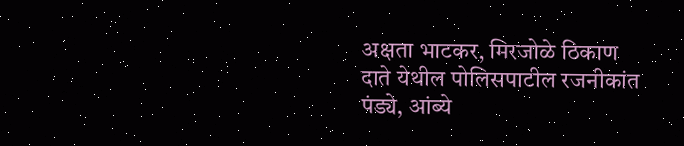अक्षता भाटकर, मिरजोळे ठिकाण दाते येथील पोलिसपाटील रजनीकांत पंड्ये, आंब्ये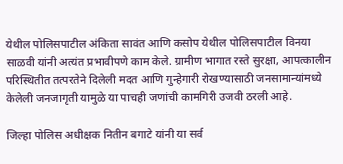येथील पोलिसपाटील अंकिता सावंत आणि कसोप येथील पोलिसपाटील विनया साळवी यांनी अत्यंत प्रभावीपणे काम केले. ग्रामीण भागात रस्ते सुरक्षा, आपत्कालीन परिस्थितीत तत्परतेने दिलेली मदत आणि गुन्हेगारी रोखण्यासाठी जनसामान्यांमध्ये केलेली जनजागृती यामुळे या पाचही जणांची कामगिरी उजवी ठरली आहे.

जिल्हा पोलिस अधीक्षक नितीन बगाटे यांनी या सर्व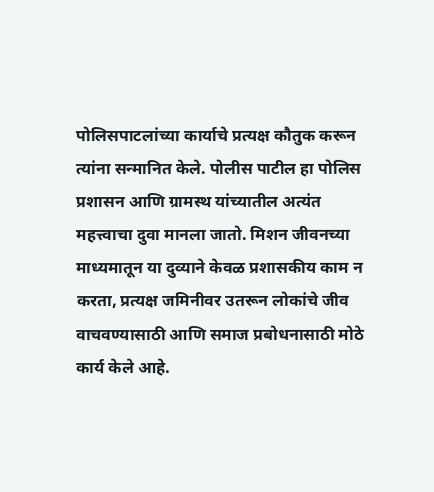पोलिसपाटलांच्या कार्याचे प्रत्यक्ष कौतुक करून त्यांना सन्मानित केले. पोलीस पाटील हा पोलिस प्रशासन आणि ग्रामस्थ यांच्यातील अत्यंत महत्त्वाचा दुवा मानला जातो. मिशन जीवनच्या माध्यमातून या दुव्याने केवळ प्रशासकीय काम न करता, प्रत्यक्ष जमिनीवर उतरून लोकांचे जीव वाचवण्यासाठी आणि समाज प्रबोधनासाठी मोठे कार्य केले आहे.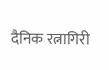दैनिक रत्नागिरी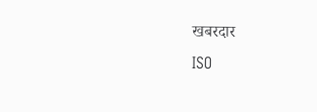खबरदार
ISO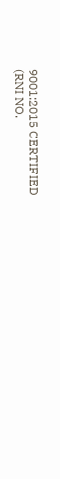9001:2015 CERTIFIED
(RNI NO.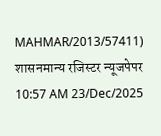MAHMAR/2013/57411)
शासनमान्य रजिस्टर न्यूजपेपर
10:57 AM 23/Dec/2025